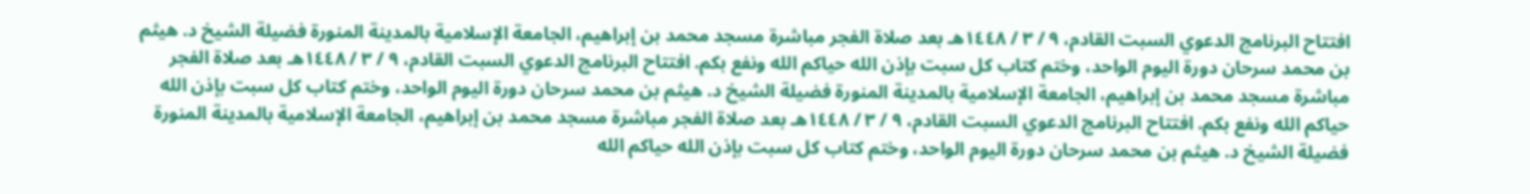افتتاح البرنامج الدعوي السبت القادم، ٩ / ٣ / ١٤٤٨هـ بعد صلاة الفجر مباشرة مسجد محمد بن إبراهيم، الجامعة الإسلامية بالمدينة المنورة فضيلة الشيخ د. هيثم بن محمد سرحان دورة اليوم الواحد، وختم كتاب كل سبت بإذن الله حياكم الله ونفع بكم. افتتاح البرنامج الدعوي السبت القادم، ٩ / ٣ / ١٤٤٨هـ بعد صلاة الفجر مباشرة مسجد محمد بن إبراهيم، الجامعة الإسلامية بالمدينة المنورة فضيلة الشيخ د. هيثم بن محمد سرحان دورة اليوم الواحد، وختم كتاب كل سبت بإذن الله حياكم الله ونفع بكم. افتتاح البرنامج الدعوي السبت القادم، ٩ / ٣ / ١٤٤٨هـ بعد صلاة الفجر مباشرة مسجد محمد بن إبراهيم، الجامعة الإسلامية بالمدينة المنورة فضيلة الشيخ د. هيثم بن محمد سرحان دورة اليوم الواحد، وختم كتاب كل سبت بإذن الله حياكم الله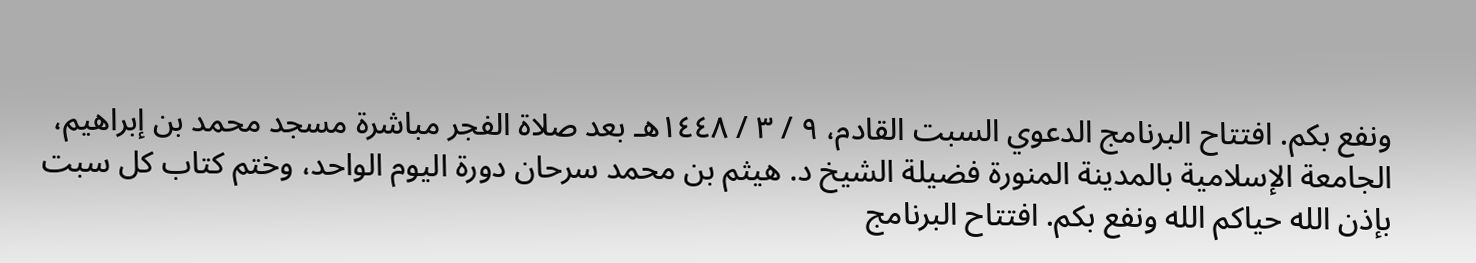ونفع بكم. افتتاح البرنامج الدعوي السبت القادم، ٩ / ٣ / ١٤٤٨هـ بعد صلاة الفجر مباشرة مسجد محمد بن إبراهيم، الجامعة الإسلامية بالمدينة المنورة فضيلة الشيخ د. هيثم بن محمد سرحان دورة اليوم الواحد، وختم كتاب كل سبت بإذن الله حياكم الله ونفع بكم. افتتاح البرنامج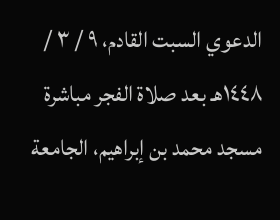الدعوي السبت القادم، ٩ / ٣ / ١٤٤٨هـ بعد صلاة الفجر مباشرة مسجد محمد بن إبراهيم، الجامعة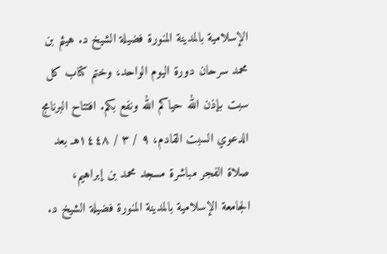الإسلامية بالمدينة المنورة فضيلة الشيخ د. هيثم بن محمد سرحان دورة اليوم الواحد، وختم كتاب كل سبت بإذن الله حياكم الله ونفع بكم. افتتاح البرنامج الدعوي السبت القادم، ٩ / ٣ / ١٤٤٨هـ بعد صلاة الفجر مباشرة مسجد محمد بن إبراهيم، الجامعة الإسلامية بالمدينة المنورة فضيلة الشيخ د.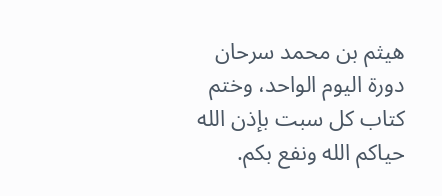هيثم بن محمد سرحان دورة اليوم الواحد، وختم كتاب كل سبت بإذن الله حياكم الله ونفع بكم.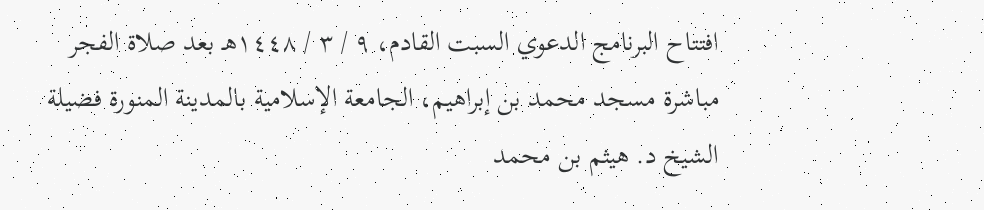افتتاح البرنامج الدعوي السبت القادم، ٩ / ٣ / ١٤٤٨هـ بعد صلاة الفجر مباشرة مسجد محمد بن إبراهيم، الجامعة الإسلامية بالمدينة المنورة فضيلة الشيخ د. هيثم بن محمد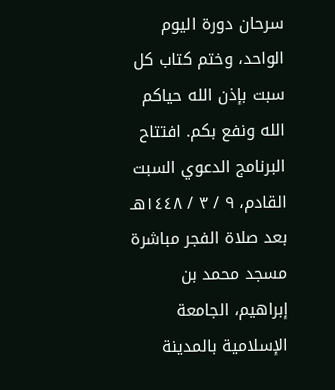سرحان دورة اليوم الواحد، وختم كتاب كل سبت بإذن الله حياكم الله ونفع بكم. افتتاح البرنامج الدعوي السبت القادم، ٩ / ٣ / ١٤٤٨هـ بعد صلاة الفجر مباشرة مسجد محمد بن إبراهيم، الجامعة الإسلامية بالمدينة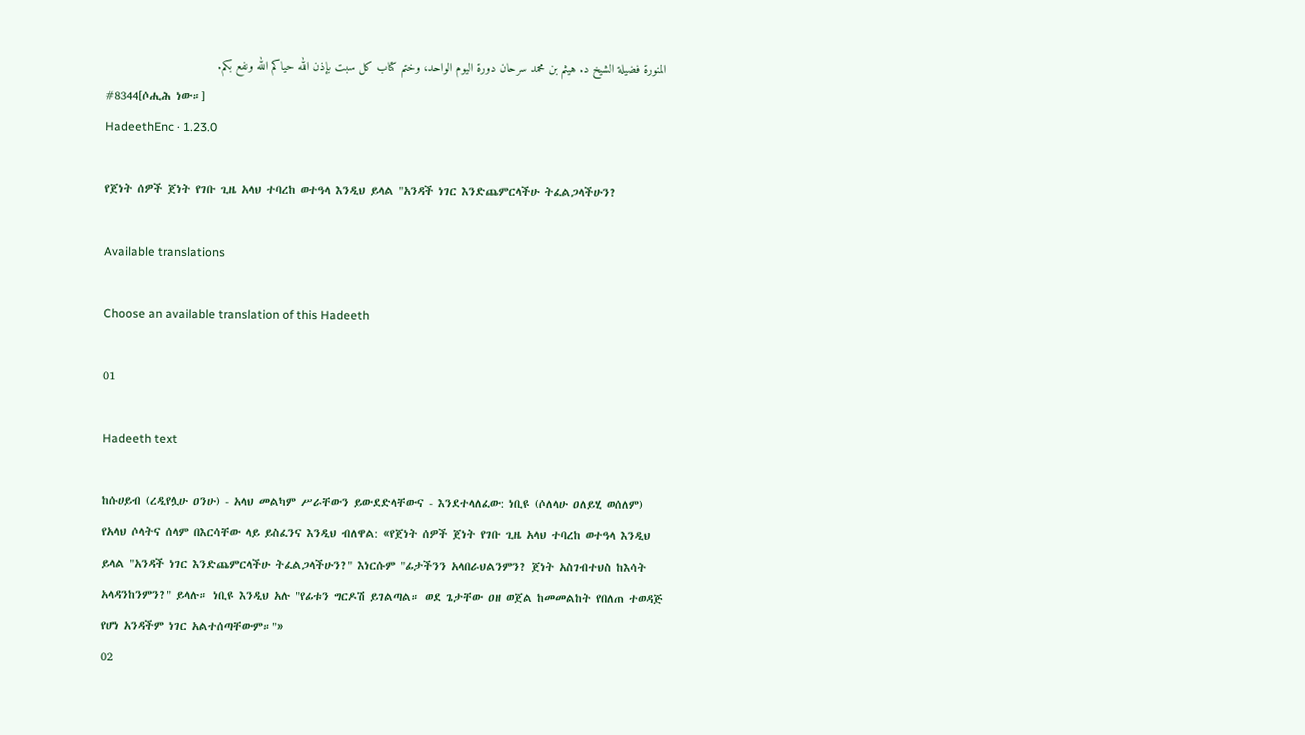المنورة فضيلة الشيخ د. هيثم بن محمد سرحان دورة اليوم الواحد، وختم كتاب كل سبت بإذن الله حياكم الله ونفع بكم.
#8344[ሶሒሕ ነው።]
HadeethEnc · 1.23.0

የጀነት ሰዎች ጀነት የገቡ ጊዜ አላህ ተባረከ ወተዓላ እንዲህ ይላል "አንዳች ነገር እንድጨምርላችሁ ትፈልጋላችሁን?

Available translations

Choose an available translation of this Hadeeth

01

Hadeeth text

ከሱሀይብ (ረዲየሏሁ ዐንሁ) - አላህ መልካም ሥራቸውን ይውደድላቸውና - እንደተላለፈው: ነቢዩ (ሶለላሁ ዐለይሂ ወሰለም) የአላህ ሶላትና ሰላም በእርሳቸው ላይ ይስፈንና እንዲህ ብለዋል: «የጀነት ሰዎች ጀነት የገቡ ጊዜ አላህ ተባረከ ወተዓላ እንዲህ ይላል "አንዳች ነገር እንድጨምርላችሁ ትፈልጋላችሁን?" እነርሱም "ፊታችንን አላበራህልንምን? ጀነት አስገብተህስ ከእሳት አላዳንከንምን?" ይላሉ። ነቢዩ እንዲህ አሉ "የፊቱን ግርዶሽ ይገልጣል። ወደ ጌታቸው ዐዘ ወጀል ከመመልከት የበለጠ ተወዳጅ የሆነ አንዳችም ነገር አልተሰጣቸውም።"»
02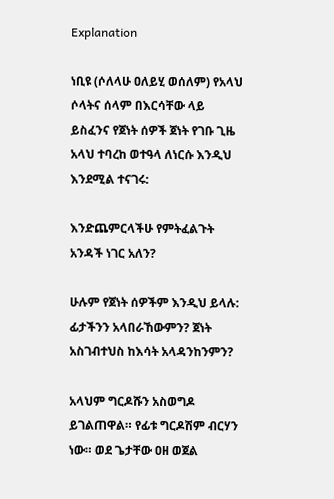Explanation

ነቢዩ (ሶለላሁ ዐለይሂ ወሰለም) የአላህ ሶላትና ሰላም በእርሳቸው ላይ ይስፈንና የጀነት ሰዎች ጀነት የገቡ ጊዜ አላህ ተባረከ ወተዓላ ለነርሱ እንዲህ እንደሚል ተናገሩ:

እንድጨምርላችሁ የምትፈልጉት አንዳች ነገር አለን?

ሁሉም የጀነት ሰዎችም እንዲህ ይላሉ: ፊታችንን አላበራኸውምን? ጀነት አስገብተህስ ከእሳት አላዳንከንምን?

አላህም ግርዶሹን አስወግዶ ይገልጠዋል። የፊቱ ግርዶሽም ብርሃን ነው። ወደ ጌታቸው ዐዘ ወጀል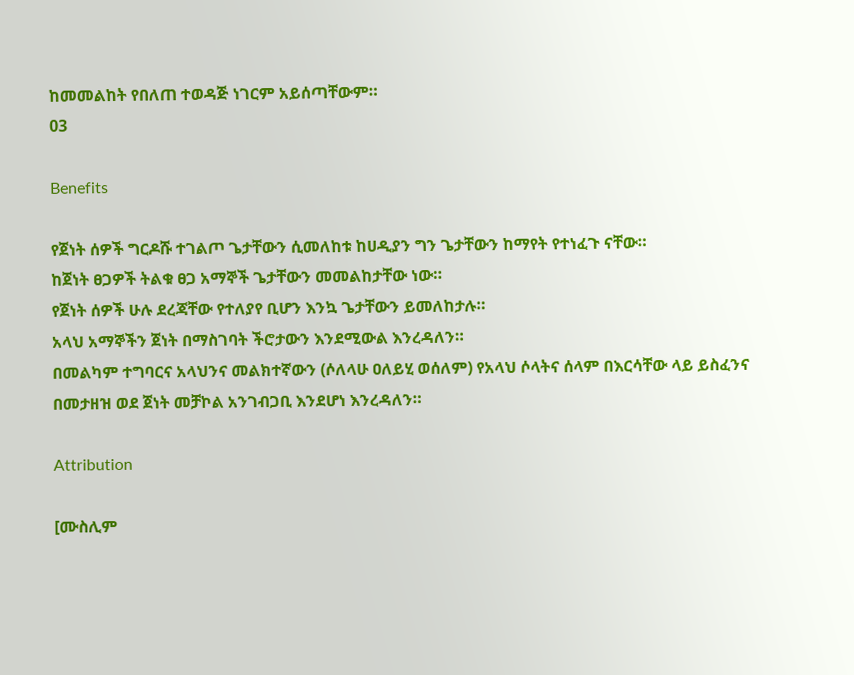ከመመልከት የበለጠ ተወዳጅ ነገርም አይሰጣቸውም።
03

Benefits

የጀነት ሰዎች ግርዶሹ ተገልጦ ጌታቸውን ሲመለከቱ ከሀዲያን ግን ጌታቸውን ከማየት የተነፈጉ ናቸው።
ከጀነት ፀጋዎች ትልቁ ፀጋ አማኞች ጌታቸውን መመልከታቸው ነው።
የጀነት ሰዎች ሁሉ ደረጃቸው የተለያየ ቢሆን እንኳ ጌታቸውን ይመለከታሉ።
አላህ አማኞችን ጀነት በማስገባት ችሮታውን እንደሚውል እንረዳለን።
በመልካም ተግባርና አላህንና መልክተኛውን (ሶለላሁ ዐለይሂ ወሰለም) የአላህ ሶላትና ሰላም በእርሳቸው ላይ ይስፈንና በመታዘዝ ወደ ጀነት መቻኮል አንገብጋቢ እንደሆነ እንረዳለን።

Attribution

[ሙስሊም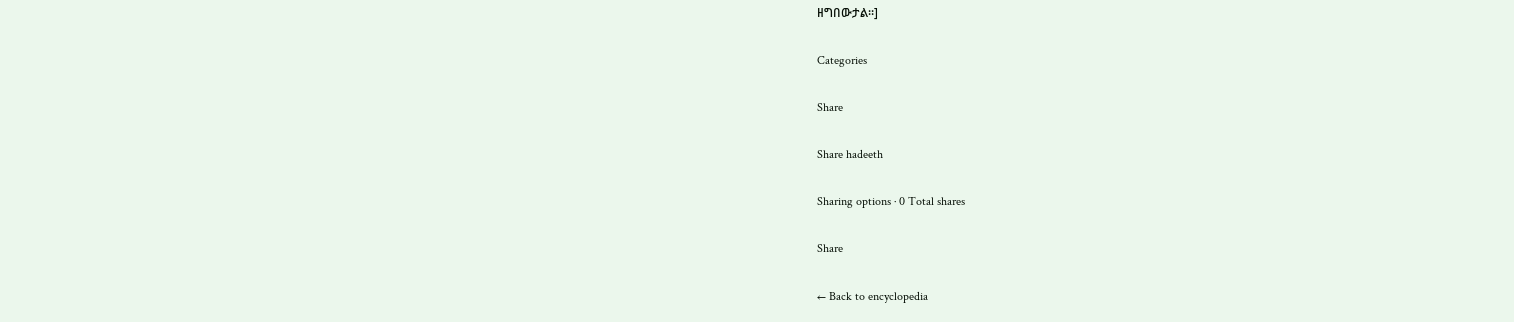ዘግበውታል።]

Categories

Share

Share hadeeth

Sharing options · 0 Total shares

Share

← Back to encyclopedia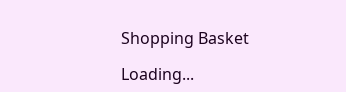Shopping Basket

Loading...